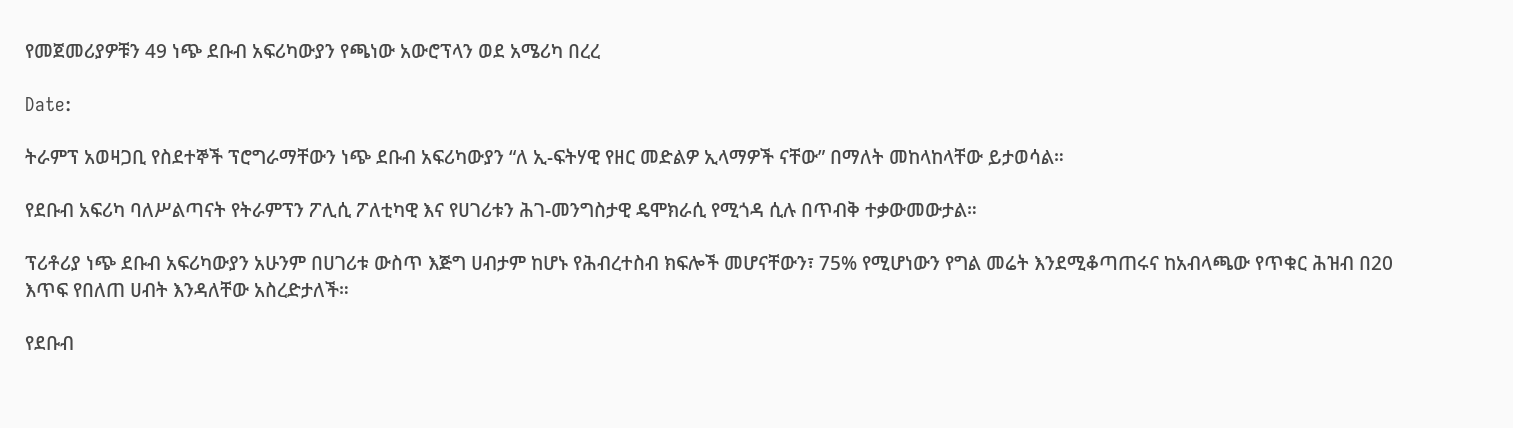የመጀመሪያዎቹን 49 ነጭ ደቡብ አፍሪካውያን የጫነው አውሮፕላን ወደ አሜሪካ በረረ

Date:

ትራምፕ አወዛጋቢ የስደተኞች ፕሮግራማቸውን ነጭ ደቡብ አፍሪካውያን “ለ ኢ-ፍትሃዊ የዘር መድልዎ ኢላማዎች ናቸው” በማለት መከላከላቸው ይታወሳል።

የደቡብ አፍሪካ ባለሥልጣናት የትራምፕን ፖሊሲ ፖለቲካዊ እና የሀገሪቱን ሕገ-መንግስታዊ ዴሞክራሲ የሚጎዳ ሲሉ በጥብቅ ተቃውመውታል።

ፕሪቶሪያ ነጭ ደቡብ አፍሪካውያን አሁንም በሀገሪቱ ውስጥ እጅግ ሀብታም ከሆኑ የሕብረተስብ ክፍሎች መሆናቸውን፣ 75% የሚሆነውን የግል መሬት እንደሚቆጣጠሩና ከአብላጫው የጥቁር ሕዝብ በ20 እጥፍ የበለጠ ሀብት እንዳለቸው አስረድታለች።

የደቡብ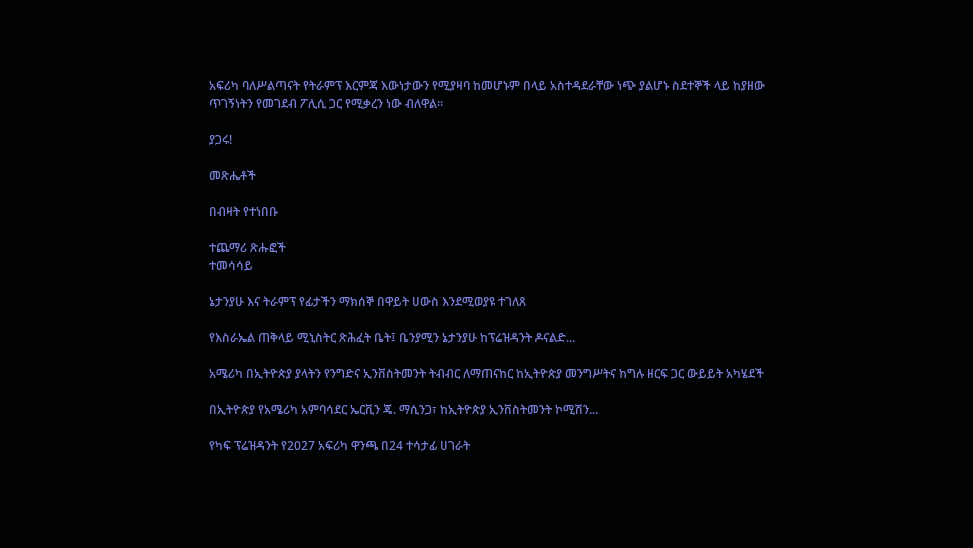አፍሪካ ባለሥልጣናት የትራምፕ እርምጃ እውነታውን የሚያዛባ ከመሆኑም በላይ አስተዳደራቸው ነጭ ያልሆኑ ስደተኞች ላይ ከያዘው ጥገኝነትን የመገደብ ፖሊሲ ጋር የሚቃረን ነው ብለዋል።

ያጋሩ!

መጽሔቶች

በብዛት የተነበቡ

ተጨማሪ ጽሑፎች
ተመሳሳይ

ኔታንያሁ እና ትራምፕ የፊታችን ማክሰኞ በዋይት ሀውስ እንደሚወያዩ ተገለጸ

የእስራኤል ጠቅላይ ሚኒስትር ጽሕፈት ቤት፤ ቤንያሚን ኔታንያሁ ከፕሬዝዳንት ዶናልድ...

አሜሪካ በኢትዮጵያ ያላትን የንግድና ኢንቨስትመንት ትብብር ለማጠናከር ከኢትዮጵያ መንግሥትና ከግሉ ዘርፍ ጋር ውይይት አካሄደች

በኢትዮጵያ የአሜሪካ አምባሳደር ኤርቪን ጄ. ማሲንጋ፣ ከኢትዮጵያ ኢንቨስትመንት ኮሚሽን...

የካፍ ፕሬዝዳንት የ2027 አፍሪካ ዋንጫ በ24 ተሳታፊ ሀገራት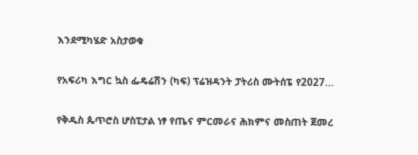እንደሚካሄድ አስታወቁ

የአፍሪካ እግር ኳስ ፌዴሬሽን (ካፍ) ፕሬዝዳንት ፓትሪስ ሙትሰፔ የ2027...

የቅዱስ ጴጥሮስ ሆስፒታል ነፃ የጤና ምርመራና ሕክምና መስጠት ጀመረ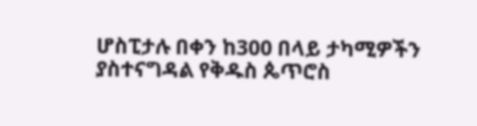ሆስፒታሉ በቀን ከ300 በላይ ታካሚዎችን ያስተናግዳል የቅዱስ ጴጥሮስ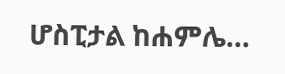ሆስፒታል ከሐምሌ...